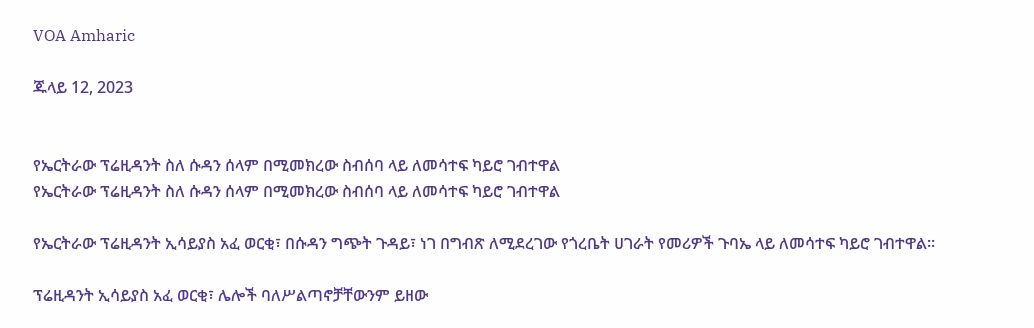VOA Amharic

ጁላይ 12, 2023


የኤርትራው ፕሬዚዳንት ስለ ሱዳን ሰላም በሚመክረው ስብሰባ ላይ ለመሳተፍ ካይሮ ገብተዋል
የኤርትራው ፕሬዚዳንት ስለ ሱዳን ሰላም በሚመክረው ስብሰባ ላይ ለመሳተፍ ካይሮ ገብተዋል

የኤርትራው ፕሬዚዳንት ኢሳይያስ አፈ ወርቂ፣ በሱዳን ግጭት ጉዳይ፣ ነገ በግብጽ ለሚደረገው የጎረቤት ሀገራት የመሪዎች ጉባኤ ላይ ለመሳተፍ ካይሮ ገብተዋል።

ፕሬዚዳንት ኢሳይያስ አፈ ወርቂ፣ ሌሎች ባለሥልጣኖቻቸውንም ይዘው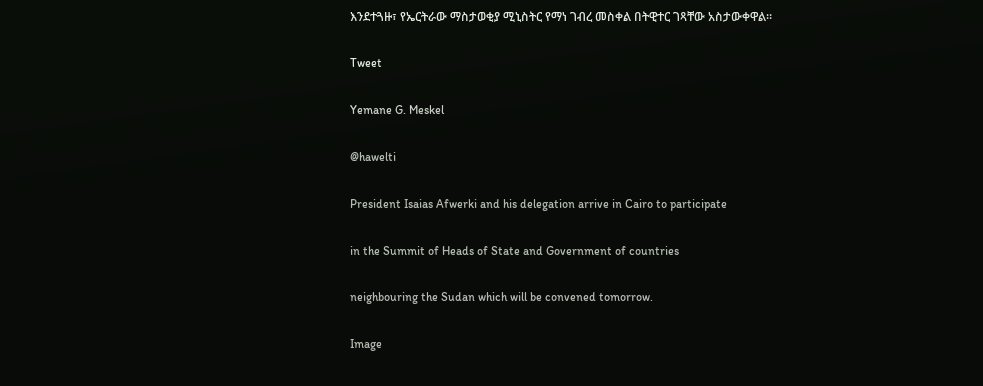እንደተጓዙ፣ የኤርትራው ማስታወቂያ ሚኒስትር የማነ ገብረ መስቀል በትዊተር ገጻቸው አስታውቀዋል።

Tweet

Yemane G. Meskel

@hawelti

President Isaias Afwerki and his delegation arrive in Cairo to participate

in the Summit of Heads of State and Government of countries

neighbouring the Sudan which will be convened tomorrow.

Image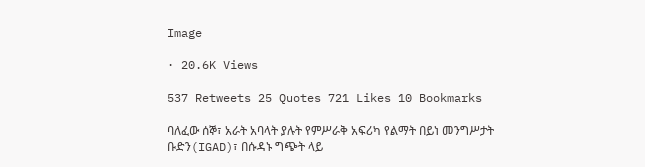Image

· 20.6K Views

537 Retweets 25 Quotes 721 Likes 10 Bookmarks

ባለፈው ሰኞ፣ አራት አባላት ያሉት የምሥራቅ አፍሪካ የልማት በይነ መንግሥታት ቡድን(IGAD)፣ በሱዳኑ ግጭት ላይ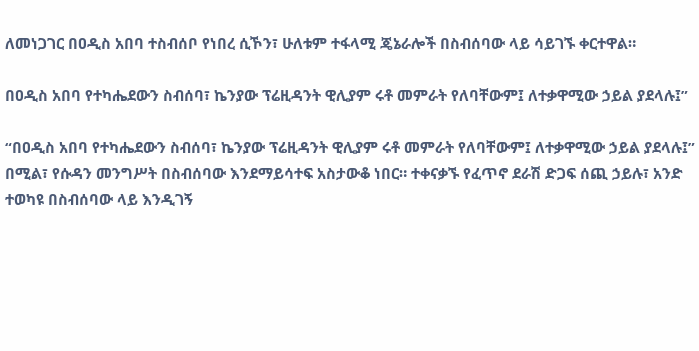ለመነጋገር በዐዲስ አበባ ተስብሰቦ የነበረ ሲኾን፣ ሁለቱም ተፋላሚ ጄኔራሎች በስብሰባው ላይ ሳይገኙ ቀርተዋል።

በዐዲስ አበባ የተካሔደውን ስብሰባ፣ ኬንያው ፕሬዚዳንት ዊሊያም ሩቶ መምራት የለባቸውም፤ ለተቃዋሚው ኃይል ያደላሉ፤”

“በዐዲስ አበባ የተካሔደውን ስብሰባ፣ ኬንያው ፕሬዚዳንት ዊሊያም ሩቶ መምራት የለባቸውም፤ ለተቃዋሚው ኃይል ያደላሉ፤” በሚል፣ የሱዳን መንግሥት በስብሰባው እንደማይሳተፍ አስታውቆ ነበር። ተቀናቃኙ የፈጥኖ ደራሽ ድጋፍ ሰጪ ኃይሉ፣ አንድ ተወካዩ በስብሰባው ላይ እንዲገኝ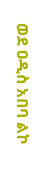ወደ ዐዲስ አበባ ልኮ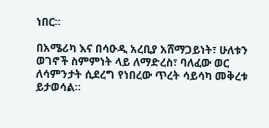ነበር።

በአሜሪካ እና በሳዑዲ አረቢያ አሸማጋይነት፣ ሁለቱን ወገኖች ስምምነት ላይ ለማድረስ፣ ባለፈው ወር ለሳምንታት ሲደረግ የነበረው ጥረት ሳይሳካ መቅረቱ ይታወሳል።